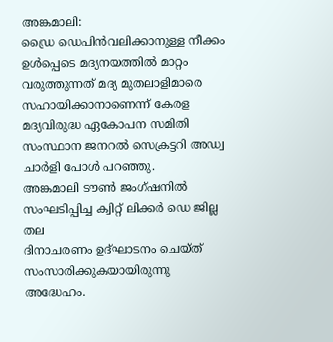അങ്കമാലി:
ഡ്രൈ ഡെപിൻവലിക്കാനുള്ള നീക്കം ഉൾപ്പെടെ മദ്യനയത്തിൽ മാറ്റം വരുത്തുന്നത് മദ്യ മുതലാളിമാരെ സഹായിക്കാനാണെന്ന് കേരള മദ്യവിരുദ്ധ ഏകോപന സമിതി സംസ്ഥാന ജനറൽ സെക്രട്ടറി അഡ്വ ചാർളി പോൾ പറഞ്ഞു.
അങ്കമാലി ടൗൺ ജംഗ്ഷനിൽ സംഘടിപ്പിച്ച ക്വിറ്റ് ലിക്കർ ഡെ ജില്ല
തല
ദിനാചരണം ഉദ്ഘാടനം ചെയ്ത് സംസാരിക്കുകയായിരുന്നു അദ്ധേഹം.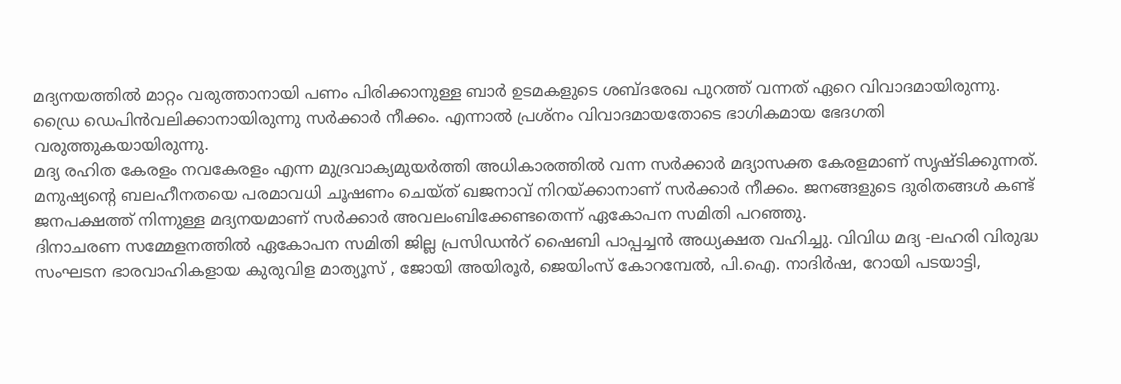മദ്യനയത്തിൽ മാറ്റം വരുത്താനായി പണം പിരിക്കാനുള്ള ബാർ ഉടമകളുടെ ശബ്ദരേഖ പുറത്ത് വന്നത് ഏറെ വിവാദമായിരുന്നു.
ഡ്രൈ ഡെപിൻവലിക്കാനായിരുന്നു സർക്കാർ നീക്കം. എന്നാൽ പ്രശ്നം വിവാദമായതോടെ ഭാഗികമായ ഭേദഗതി വരുത്തുകയായിരുന്നു.
മദ്യ രഹിത കേരളം നവകേരളം എന്ന മുദ്രവാക്യമുയർത്തി അധികാരത്തിൽ വന്ന സർക്കാർ മദ്യാസക്ത കേരളമാണ് സൃഷ്ടിക്കുന്നത്. മനുഷ്യൻ്റെ ബലഹീനതയെ പരമാവധി ചൂഷണം ചെയ്ത് ഖജനാവ് നിറയ്ക്കാനാണ് സർക്കാർ നീക്കം. ജനങ്ങളുടെ ദുരിതങ്ങൾ കണ്ട് ജനപക്ഷത്ത് നിന്നുള്ള മദ്യനയമാണ് സർക്കാർ അവലംബിക്കേണ്ടതെന്ന് ഏകോപന സമിതി പറഞ്ഞു.
ദിനാചരണ സമ്മേളനത്തിൽ ഏകോപന സമിതി ജില്ല പ്രസിഡൻറ് ഷൈബി പാപ്പച്ചൻ അധ്യക്ഷത വഹിച്ചു. വിവിധ മദ്യ -ലഹരി വിരുദ്ധ സംഘടന ഭാരവാഹികളായ കുരുവിള മാത്യൂസ് , ജോയി അയിരൂർ, ജെയിംസ് കോറമ്പേൽ, പി.ഐ. നാദിർഷ, റോയി പടയാട്ടി,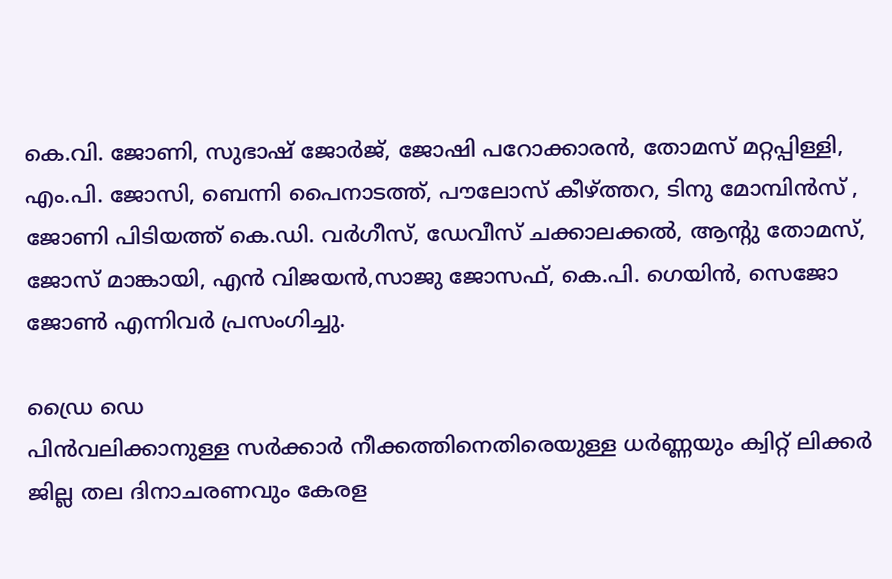കെ.വി. ജോണി, സുഭാഷ് ജോർജ്, ജോഷി പറോക്കാരൻ, തോമസ് മറ്റപ്പിള്ളി, എം.പി. ജോസി, ബെന്നി പൈനാടത്ത്, പൗലോസ് കീഴ്ത്തറ, ടിനു മോമ്പിൻസ് , ജോണി പിടിയത്ത് കെ.ഡി. വർഗീസ്, ഡേവീസ് ചക്കാലക്കൽ, ആൻ്റു തോമസ്, ജോസ് മാങ്കായി, എൻ വിജയൻ,സാജു ജോസഫ്, കെ.പി. ഗെയിൻ, സെജോ ജോൺ എന്നിവർ പ്രസംഗിച്ചു.

ഡ്രൈ ഡെ
പിൻവലിക്കാനുള്ള സർക്കാർ നീക്കത്തിനെതിരെയുള്ള ധർണ്ണയും ക്വിറ്റ് ലിക്കർ ജില്ല തല ദിനാചരണവും കേരള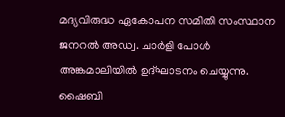മദ്യവിരുദ്ധ ഏകോപന സമിതി സംസ്ഥാന ജനറൽ അഡ്വ. ചാർളി പോൾ അങ്കമാലിയിൽ ഉദ്ഘാടനം ചെയ്യുന്നു.
ഷൈബി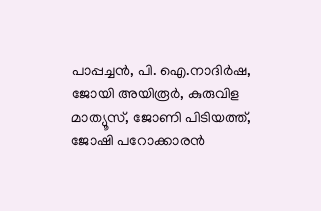പാപ്പച്ചൻ, പി. ഐ.നാദിർഷ, ജോയി അയിരൂർ, കുരുവിള മാത്യൂസ്, ജോണി പിടിയത്ത്, ജോഷി പറോക്കാരൻ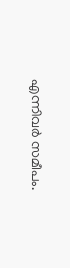എന്നിവർ സമീപം.